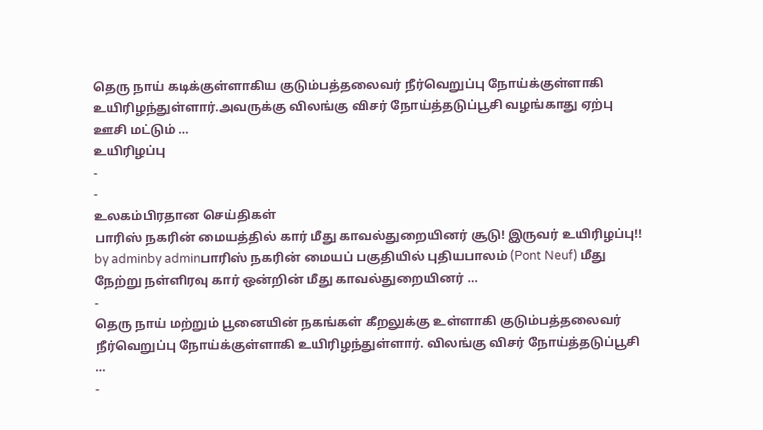தெரு நாய் கடிக்குள்ளாகிய குடும்பத்தலைவர் நீர்வெறுப்பு நோய்க்குள்ளாகி உயிரிழந்துள்ளார்.அவருக்கு விலங்கு விசர் நோய்த்தடுப்பூசி வழங்காது ஏற்பு ஊசி மட்டும் …
உயிரிழப்பு
-
-
உலகம்பிரதான செய்திகள்
பாரிஸ் நகரின் மையத்தில் கார் மீது காவல்துறையினர் சூடு! இருவர் உயிரிழப்பு!!
by adminby adminபாரிஸ் நகரின் மையப் பகுதியில் புதியபாலம் (Pont Neuf) மீது நேற்று நள்ளிரவு கார் ஒன்றின் மீது காவல்துறையினர் …
-
தெரு நாய் மற்றும் பூனையின் நகங்கள் கீறலுக்கு உள்ளாகி குடும்பத்தலைவர் நீர்வெறுப்பு நோய்க்குள்ளாகி உயிரிழந்துள்ளார். விலங்கு விசர் நோய்த்தடுப்பூசி …
-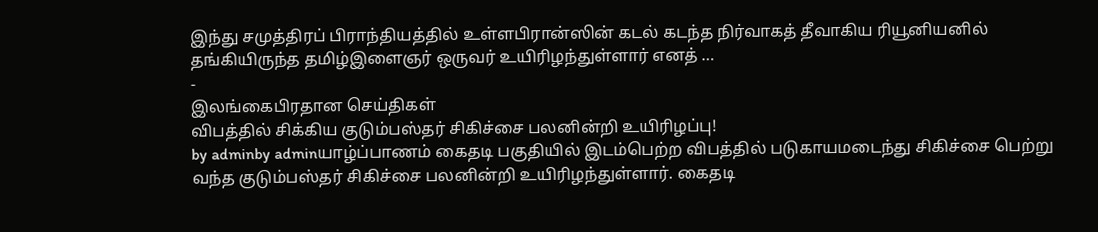இந்து சமுத்திரப் பிராந்தியத்தில் உள்ளபிரான்ஸின் கடல் கடந்த நிர்வாகத் தீவாகிய ரியூனியனில் தங்கியிருந்த தமிழ்இளைஞர் ஒருவர் உயிரிழந்துள்ளார் எனத் …
-
இலங்கைபிரதான செய்திகள்
விபத்தில் சிக்கிய குடும்பஸ்தர் சிகிச்சை பலனின்றி உயிரிழப்பு!
by adminby adminயாழ்ப்பாணம் கைதடி பகுதியில் இடம்பெற்ற விபத்தில் படுகாயமடைந்து சிகிச்சை பெற்று வந்த குடும்பஸ்தர் சிகிச்சை பலனின்றி உயிரிழந்துள்ளார். கைதடி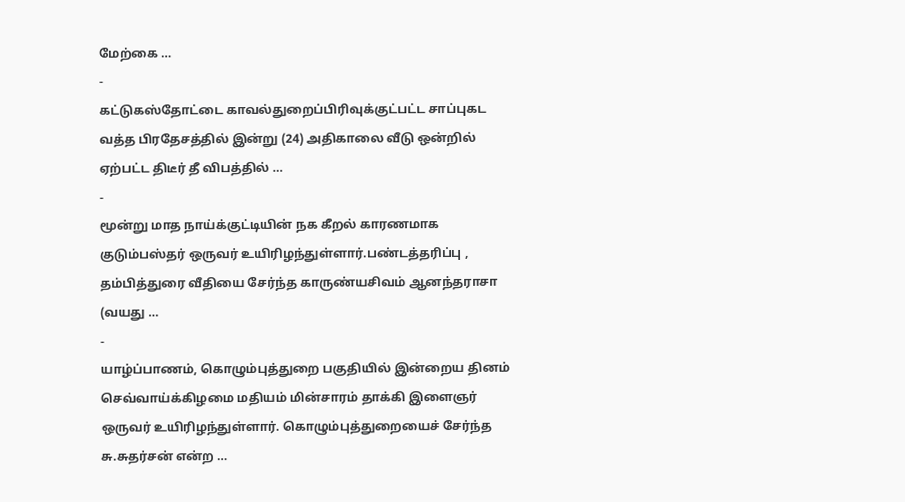மேற்கை …
-
கட்டுகஸ்தோட்டை காவல்துறைப்பிரிவுக்குட்பட்ட சாப்புகட வத்த பிரதேசத்தில் இன்று (24) அதிகாலை வீடு ஒன்றில் ஏற்பட்ட திடீர் தீ விபத்தில் …
-
மூன்று மாத நாய்க்குட்டியின் நக கீறல் காரணமாக குடும்பஸ்தர் ஒருவர் உயிரிழந்துள்ளார்.பண்டத்தரிப்பு , தம்பித்துரை வீதியை சேர்ந்த காருண்யசிவம் ஆனந்தராசா (வயது …
-
யாழ்ப்பாணம், கொழும்புத்துறை பகுதியில் இன்றைய தினம் செவ்வாய்க்கிழமை மதியம் மின்சாரம் தாக்கி இளைஞர் ஒருவர் உயிரிழந்துள்ளார். கொழும்புத்துறையைச் சேர்ந்த சு.சுதர்சன் என்ற …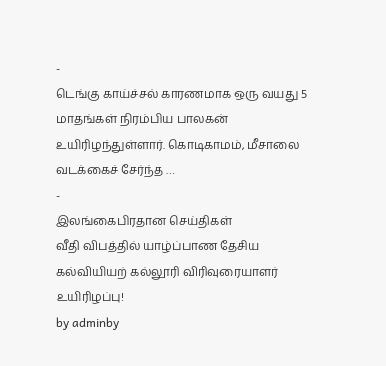-
டெங்கு காய்ச்சல் காரணமாக ஒரு வயது 5 மாதங்கள் நிரம்பிய பாலகன் உயிரிழந்துள்ளார். கொடிகாமம், மீசாலை வடக்கைச் சேர்ந்த …
-
இலங்கைபிரதான செய்திகள்
வீதி விபத்தில் யாழ்ப்பாண தேசிய கல்வியியற் கல்லூரி விரிவுரையாளர் உயிரிழப்பு!
by adminby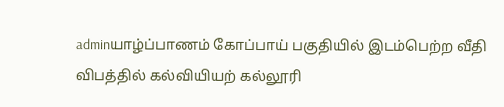adminயாழ்ப்பாணம் கோப்பாய் பகுதியில் இடம்பெற்ற வீதி விபத்தில் கல்வியியற் கல்லூரி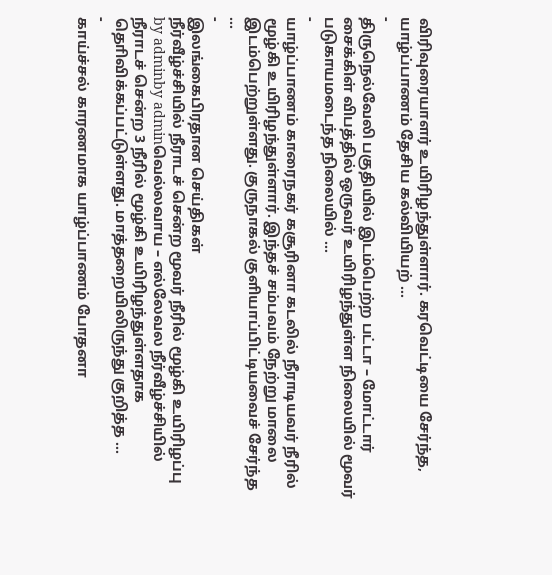விரிவுரையாளர் உயிரிழந்துள்ளார். கரவெட்டியை சேர்ந்த, யாழ்ப்பாணம் தேசிய கல்வியியற் …
-
திருநெல்வேலி பகுதியில் இடம்பெற்ற பட்டா – மோட்டார் சைக்கிள் விபத்தில் ஒருவர் உயிரிழந்துள்ள நிலையில் மூவர் படுகாயமடைந்த நிலையில் …
-
யாழ்ப்பாணம் காரைநகர் கசூரினா கடலில் நீராடியவர் நீரில் மூழ்கி உயிரிழந்துள்ளார். இந்தச் சம்பவம் நேற்று மாலை இடம்பெற்றுள்ளது. குருநாகல் குளியாப்பிட்டியவைச் சேர்ந்த …
-
இலங்கைபிரதான செய்திகள்
நீர்வீழ்ச்சியில் நீராடச் சென்ற மூவர் நீரில் மூழ்கி உயிரிழப்பு
by adminby adminவெல்லவாய – எல்லேவல நீர்வீழ்ச்சியில் நீராடச் சென்ற 3 நீரில் மூழ்கி உயிரிழந்துள்ளதாக தொிவிக்கப்பட்டுள்ளது. மாத்தறையிலிருந்து குறித்த …
-
காய்ச்சல் காரணமாக யாழ்ப்பாணம் போதனா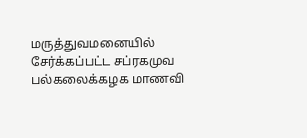மருத்துவமனையில் சேர்க்கப்பட்ட சப்ரகமுவ பல்கலைக்கழக மாணவி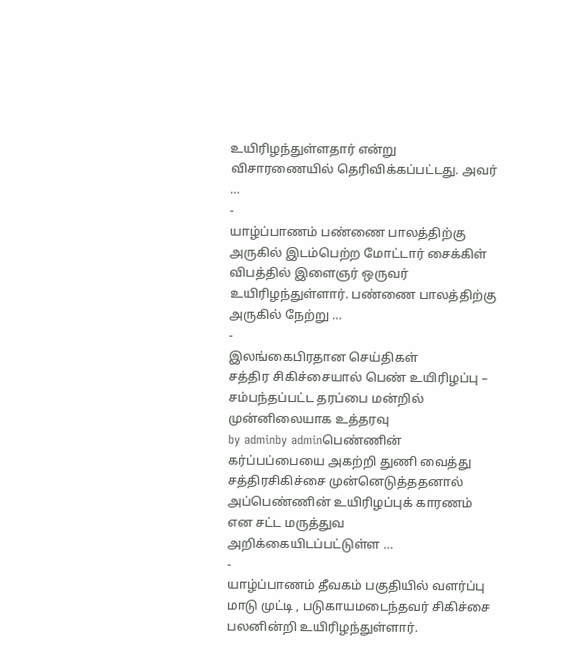உயிரிழந்துள்ளதார் என்று விசாரணையில் தெரிவிக்கப்பட்டது. அவர் …
-
யாழ்ப்பாணம் பண்ணை பாலத்திற்கு அருகில் இடம்பெற்ற மோட்டார் சைக்கிள் விபத்தில் இளைஞர் ஒருவர் உயிரிழந்துள்ளார். பண்ணை பாலத்திற்கு அருகில் நேற்று …
-
இலங்கைபிரதான செய்திகள்
சத்திர சிகிச்சையால் பெண் உயிரிழப்பு – சம்பந்தப்பட்ட தரப்பை மன்றில் முன்னிலையாக உத்தரவு
by adminby adminபெண்ணின் கர்ப்பப்பையை அகற்றி துணி வைத்து சத்திரசிகிச்சை முன்னெடுத்ததனால் அப்பெண்ணின் உயிரிழப்புக் காரணம் என சட்ட மருத்துவ அறிக்கையிடப்பட்டுள்ள …
-
யாழ்ப்பாணம் தீவகம் பகுதியில் வளர்ப்பு மாடு முட்டி , படுகாயமடைந்தவர் சிகிச்சை பலனின்றி உயிரிழந்துள்ளார்.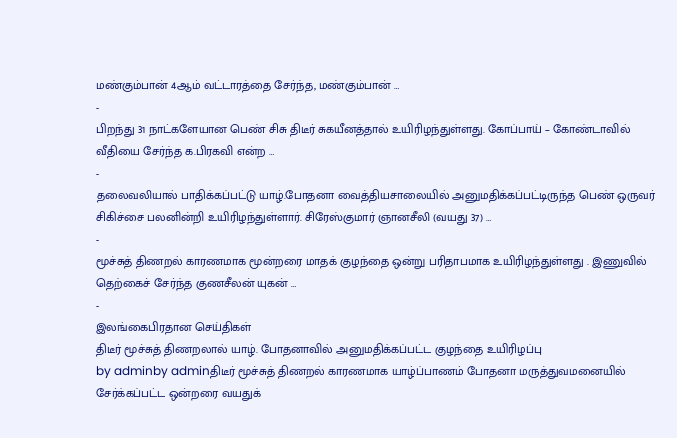மண்கும்பான் 4ஆம் வட்டாரத்தை சேர்ந்த, மண்கும்பான் …
-
பிறந்து 31 நாட்களேயான பெண் சிசு திடீர் சுகயீனத்தால் உயிரிழந்துள்ளது. கோப்பாய் – கோண்டாவில் வீதியை சேர்ந்த க.பிரகவி என்ற …
-
தலைவலியால் பாதிக்கப்பட்டு யாழ்.போதனா வைத்தியசாலையில் அனுமதிக்கப்பட்டிருந்த பெண் ஒருவர் சிகிச்சை பலனின்றி உயிரிழந்துள்ளார். சிரேஸ்குமார் ஞானசீலி (வயது 37) …
-
மூச்சுத் திணறல் காரணமாக மூன்றரை மாதக் குழந்தை ஒன்று பரிதாபமாக உயிரிழந்துள்ளது . இணுவில் தெற்கைச் சேர்ந்த குணசீலன் யுகன் …
-
இலங்கைபிரதான செய்திகள்
திடீர் மூச்சுத் திணறலால் யாழ். போதனாவில் அனுமதிக்கப்பட்ட குழந்தை உயிரிழப்பு
by adminby adminதிடீர் மூச்சுத் திணறல் காரணமாக யாழ்ப்பாணம் போதனா மருத்துவமனையில் சேர்க்கப்பட்ட ஒன்றரை வயதுக்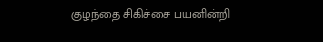குழந்தை சிகிச்சை பயனின்றி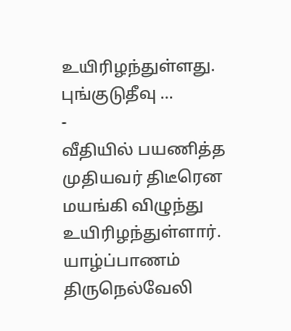உயிரிழந்துள்ளது. புங்குடுதீவு …
-
வீதியில் பயணித்த முதியவர் திடீரென மயங்கி விழுந்து உயிரிழந்துள்ளார். யாழ்ப்பாணம் திருநெல்வேலி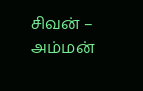சிவன் – அம்மன்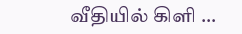வீதியில் கிளி …